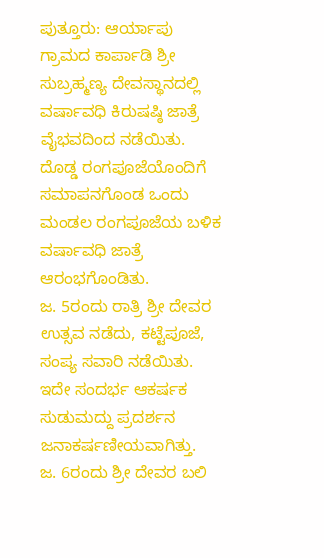ಪುತ್ತೂರು: ಆರ್ಯಾಪು ಗ್ರಾಮದ ಕಾರ್ಪಾಡಿ ಶ್ರೀ ಸುಬ್ರಹ್ಮಣ್ಯ ದೇವಸ್ಥಾನದಲ್ಲಿ ವರ್ಷಾವಧಿ ಕಿರುಷಷ್ಠಿ ಜಾತ್ರೆ ವೈಭವದಿಂದ ನಡೆಯಿತು.
ದೊಡ್ಡ ರಂಗಪೂಜೆಯೊಂದಿಗೆ ಸಮಾಪನಗೊಂಡ ಒಂದು ಮಂಡಲ ರಂಗಪೂಜೆಯ ಬಳಿಕ ವರ್ಷಾವಧಿ ಜಾತ್ರೆ ಆರಂಭಗೊಂಡಿತು.
ಜ. 5ರಂದು ರಾತ್ರಿ ಶ್ರೀ ದೇವರ ಉತ್ಸವ ನಡೆದು, ಕಟ್ಟೆಪೂಜೆ, ಸಂಪ್ಯ ಸವಾರಿ ನಡೆಯಿತು. ಇದೇ ಸಂದರ್ಭ ಆಕರ್ಷಕ ಸುಡುಮದ್ದು ಪ್ರದರ್ಶನ ಜನಾಕರ್ಷಣೀಯವಾಗಿತ್ತು.
ಜ. 6ರಂದು ಶ್ರೀ ದೇವರ ಬಲಿ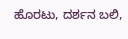ಹೊರಟು, ದರ್ಶನ ಬಲಿ,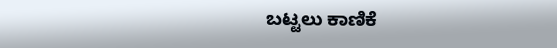ಬಟ್ಟಲು ಕಾಣಿಕೆ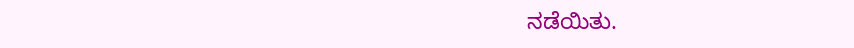ನಡೆಯಿತು.